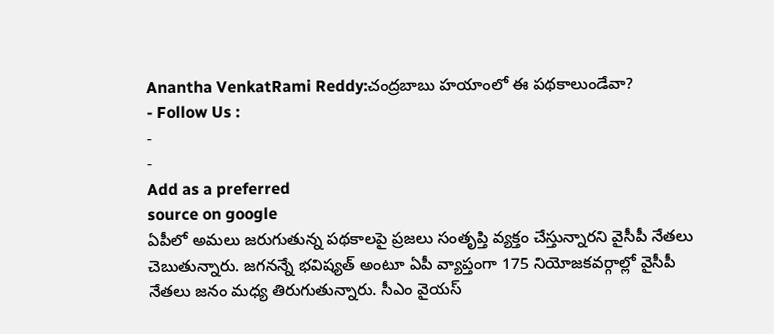Anantha VenkatRami Reddy:చంద్రబాబు హయాంలో ఈ పథకాలుండేవా?
- Follow Us :
-
-
Add as a preferred
source on google
ఏపీలో అమలు జరుగుతున్న పథకాలపై ప్రజలు సంతృప్తి వ్యక్తం చేస్తున్నారని వైసీపీ నేతలు చెబుతున్నారు. జగనన్నే భవిష్యత్ అంటూ ఏపీ వ్యాప్తంగా 175 నియోజకవర్గాల్లో వైసీపీ నేతలు జనం మధ్య తిరుగుతున్నారు. సీఎం వైయస్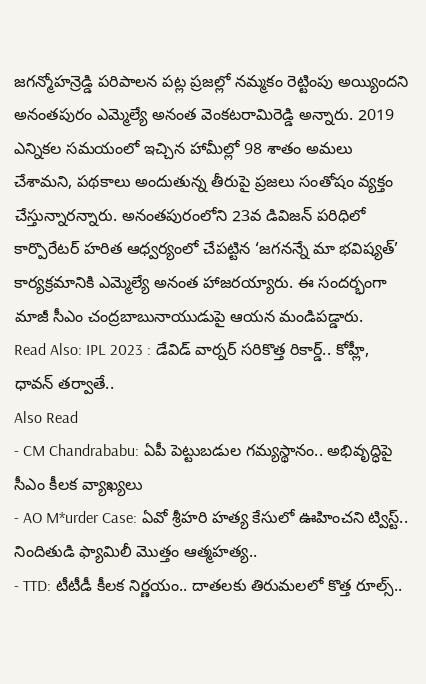జగన్మోహన్రెడ్డి పరిపాలన పట్ల ప్రజల్లో నమ్మకం రెట్టింపు అయ్యిందని అనంతపురం ఎమ్మెల్యే అనంత వెంకటరామిరెడ్డి అన్నారు. 2019 ఎన్నికల సమయంలో ఇచ్చిన హామీల్లో 98 శాతం అమలు చేశామని, పథకాలు అందుతున్న తీరుపై ప్రజలు సంతోషం వ్యక్తం చేస్తున్నారన్నారు. అనంతపురంలోని 23వ డివిజన్ పరిధిలో కార్పొరేటర్ హరిత ఆధ్వర్యంలో చేపట్టిన ‘జగనన్నే మా భవిష్యత్’ కార్యక్రమానికి ఎమ్మెల్యే అనంత హాజరయ్యారు. ఈ సందర్భంగా మాజీ సీఎం చంద్రబాబునాయుడుపై ఆయన మండిపడ్డారు.
Read Also: IPL 2023 : డేవిడ్ వార్నర్ సరికొత్త రికార్డ్.. కోహ్లీ, ధావన్ తర్వాతే..
Also Read
- CM Chandrababu: ఏపీ పెట్టుబడుల గమ్యస్థానం.. అభివృద్ధిపై సీఎం కీలక వ్యాఖ్యలు
- AO M*urder Case: ఏవో శ్రీహరి హత్య కేసులో ఊహించని ట్విస్ట్.. నిందితుడి ఫ్యామిలీ మొత్తం ఆత్మహత్య..
- TTD: టీటీడీ కీలక నిర్ణయం.. దాతలకు తిరుమలలో కొత్త రూల్స్..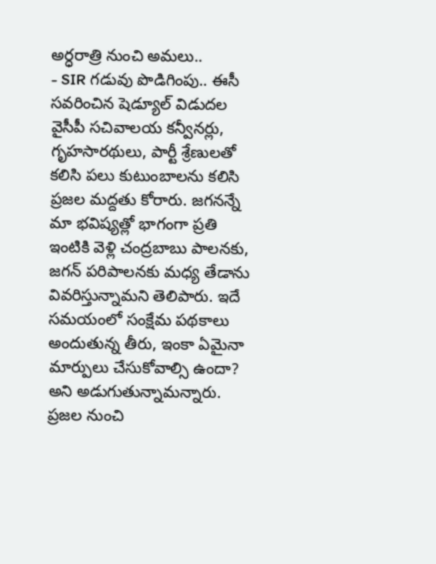అర్ధరాత్రి నుంచి అమలు..
- SIR గడువు పొడిగింపు.. ఈసీ సవరించిన షెడ్యూల్ విడుదల
వైసీపీ సచివాలయ కన్వీనర్లు, గృహసారథులు, పార్టీ శ్రేణులతో కలిసి పలు కుటుంబాలను కలిసి ప్రజల మద్దతు కోరారు. జగనన్నే మా భవిష్యత్లో భాగంగా ప్రతి ఇంటికి వెళ్లి చంద్రబాబు పాలనకు, జగన్ పరిపాలనకు మధ్య తేడాను వివరిస్తున్నామని తెలిపారు. ఇదే సమయంలో సంక్షేమ పథకాలు అందుతున్న తీరు, ఇంకా ఏమైనా మార్పులు చేసుకోవాల్సి ఉందా? అని అడుగుతున్నామన్నారు. ప్రజల నుంచి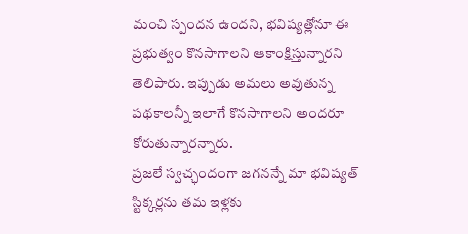మంచి స్పందన ఉందని, భవిష్యత్లోనూ ఈ ప్రభుత్వం కొనసాగాలని ఆకాంక్షిస్తున్నారని తెలిపారు. ఇప్పుడు అమలు అవుతున్న పథకాలన్నీ ఇలాగే కొనసాగాలని అందరూ కోరుతున్నారన్నారు.
ప్రజలే స్వచ్ఛందంగా జగనన్నే మా భవిష్యత్ స్టిక్కర్లను తమ ఇళ్లకు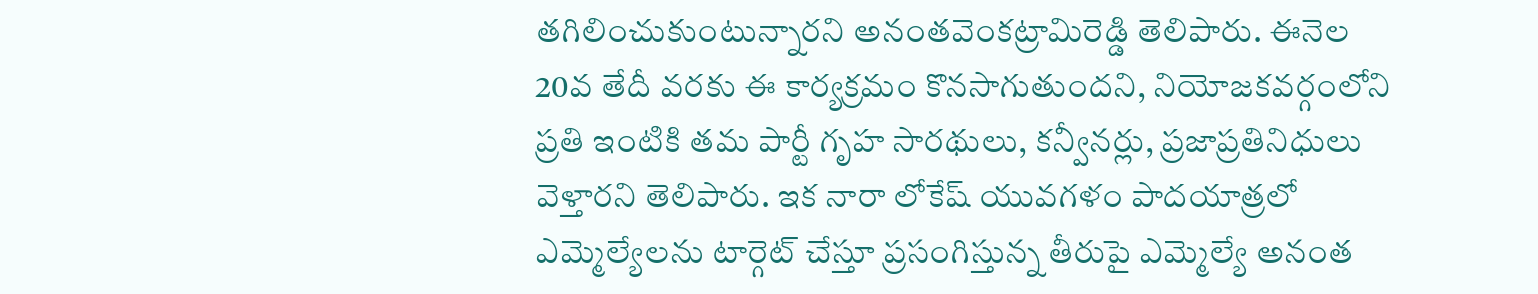తగిలించుకుంటున్నారని అనంతవెంకట్రామిరెడ్డి తెలిపారు. ఈనెల 20వ తేదీ వరకు ఈ కార్యక్రమం కొనసాగుతుందని, నియోజకవర్గంలోని ప్రతి ఇంటికి తమ పార్టీ గృహ సారథులు, కన్వీనర్లు, ప్రజాప్రతినిధులు వెళ్తారని తెలిపారు. ఇక నారా లోకేష్ యువగళం పాదయాత్రలో ఎమ్మెల్యేలను టార్గెట్ చేస్తూ ప్రసంగిస్తున్న తీరుపై ఎమ్మెల్యే అనంత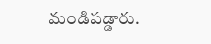మండిపడ్డారు.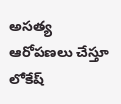అసత్య ఆరోపణలు చేస్తూ లోకేష్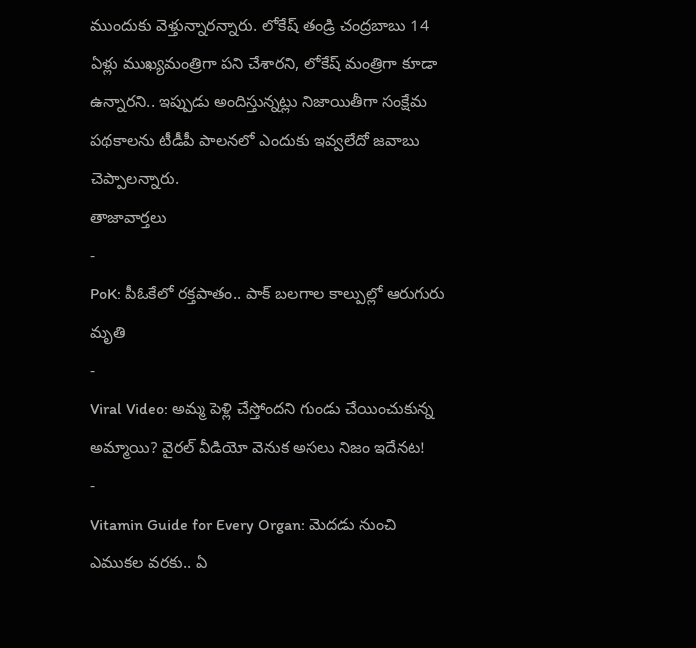ముందుకు వెళ్తున్నారన్నారు. లోకేష్ తండ్రి చంద్రబాబు 14 ఏళ్లు ముఖ్యమంత్రిగా పని చేశారని, లోకేష్ మంత్రిగా కూడా ఉన్నారని.. ఇప్పుడు అందిస్తున్నట్లు నిజాయితీగా సంక్షేమ పథకాలను టీడీపీ పాలనలో ఎందుకు ఇవ్వలేదో జవాబు చెప్పాలన్నారు.
తాజావార్తలు
-
PoK: పీఓకేలో రక్తపాతం.. పాక్ బలగాల కాల్పుల్లో ఆరుగురు మృతి
-
Viral Video: అమ్మ పెళ్లి చేస్తోందని గుండు చేయించుకున్న అమ్మాయి? వైరల్ వీడియో వెనుక అసలు నిజం ఇదేనట!
-
Vitamin Guide for Every Organ: మెదడు నుంచి ఎముకల వరకు.. ఏ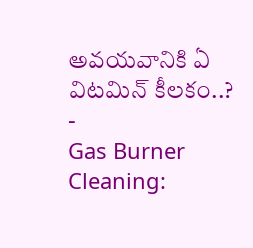అవయవానికి ఏ విటమిన్ కీలకం..?
-
Gas Burner Cleaning: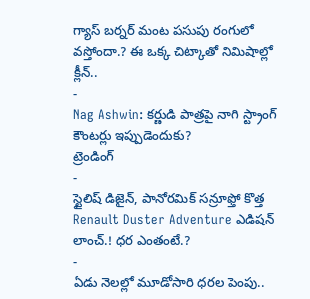గ్యాస్ బర్నర్ మంట పసుపు రంగులో వస్తోందా.? ఈ ఒక్క చిట్కాతో నిమిషాల్లో క్లీన్..
-
Nag Ashwin: కర్ణుడి పాత్రపై నాగి స్ట్రాంగ్ కౌంటర్లు ఇప్పుడెందుకు?
ట్రెండింగ్
-
స్టైలిష్ డిజైన్, పానోరమిక్ సన్రూఫ్తో కొత్త Renault Duster Adventure ఎడిషన్ లాంచ్.! ధర ఎంతంటే.?
-
ఏడు నెలల్లో మూడోసారి ధరల పెంపు..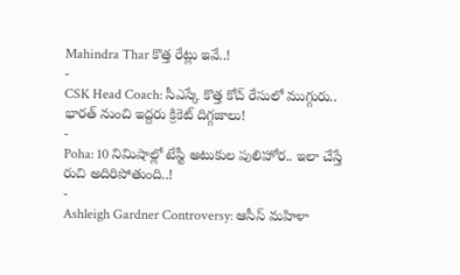Mahindra Thar కొత్త రేట్లు ఇవే..!
-
CSK Head Coach: సీఎస్కే కొత్త కోచ్ రేసులో ముగ్గురు.. భారత్ నుంచి ఇద్దరు క్రికెట్ దిగ్గజాలు!
-
Poha: 10 నిమిషాల్లో టేస్టీ అటుకుల పులిహోర.. ఇలా చేస్తే రుచి అదిరిపోతుంది..!
-
Ashleigh Gardner Controversy: ఆసీస్ మహిళా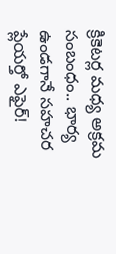క్రికెటర్ల మధ్య అక్రమ సంబంధం.. భార్య ఉండగానే సహచర ప్లేయర్తో ఎఫైర్!